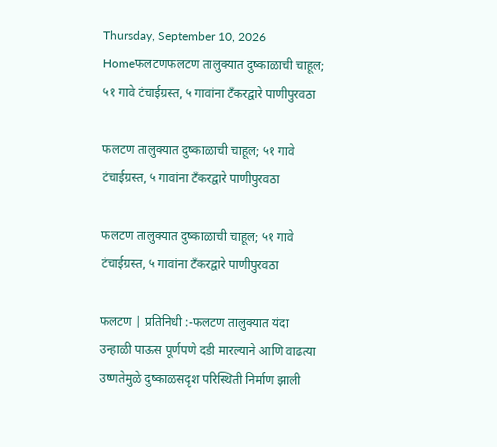Thursday, September 10, 2026
Homeफलटणफलटण तालुक्यात दुष्काळाची चाहूल; ५१ गावे टंचाईग्रस्त, ५ गावांना टँकरद्वारे पाणीपुरवठा

फलटण तालुक्यात दुष्काळाची चाहूल; ५१ गावे टंचाईग्रस्त, ५ गावांना टँकरद्वारे पाणीपुरवठा

फलटण तालुक्यात दुष्काळाची चाहूल; ५१ गावे टंचाईग्रस्त, ५ गावांना टँकरद्वारे पाणीपुरवठा

फलटण | प्रतिनिधी :-फलटण तालुक्यात यंदा उन्हाळी पाऊस पूर्णपणे दडी मारल्याने आणि वाढत्या उष्णतेमुळे दुष्काळसदृश परिस्थिती निर्माण झाली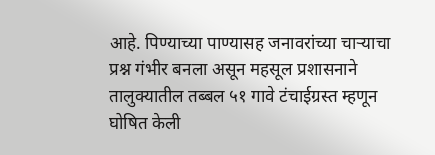आहे. पिण्याच्या पाण्यासह जनावरांच्या चाऱ्याचा प्रश्न गंभीर बनला असून महसूल प्रशासनाने तालुक्यातील तब्बल ५१ गावे टंचाईग्रस्त म्हणून घोषित केली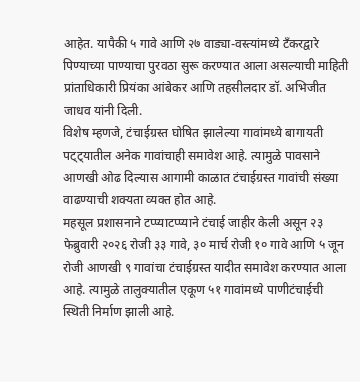आहेत. यापैकी ५ गावे आणि २७ वाड्या-वस्त्यांमध्ये टँकरद्वारे पिण्याच्या पाण्याचा पुरवठा सुरू करण्यात आला असल्याची माहिती प्रांताधिकारी प्रियंका आंबेकर आणि तहसीलदार डॉ. अभिजीत जाधव यांनी दिली.
विशेष म्हणजे, टंचाईग्रस्त घोषित झालेल्या गावांमध्ये बागायती पट्ट्यातील अनेक गावांचाही समावेश आहे. त्यामुळे पावसाने आणखी ओढ दिल्यास आगामी काळात टंचाईग्रस्त गावांची संख्या वाढण्याची शक्यता व्यक्त होत आहे.
महसूल प्रशासनाने टप्प्याटप्प्याने टंचाई जाहीर केली असून २३ फेब्रुवारी २०२६ रोजी ३३ गावे, ३० मार्च रोजी १० गावे आणि ५ जून रोजी आणखी ९ गावांचा टंचाईग्रस्त यादीत समावेश करण्यात आला आहे. त्यामुळे तालुक्यातील एकूण ५१ गावांमध्ये पाणीटंचाईची स्थिती निर्माण झाली आहे.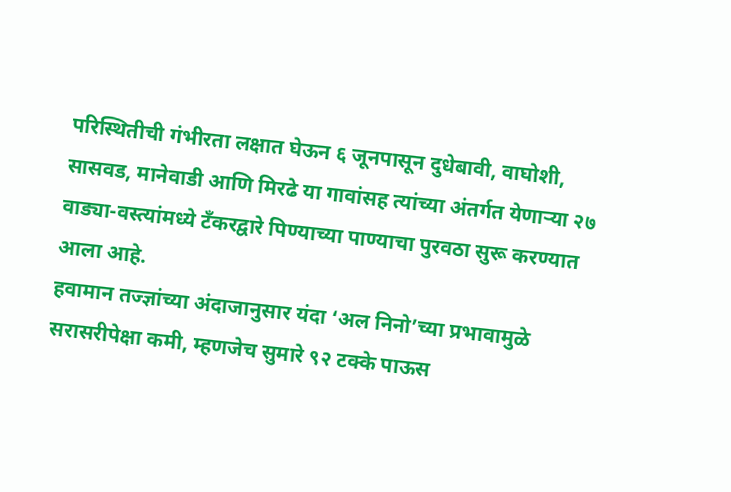परिस्थितीची गंभीरता लक्षात घेऊन ६ जूनपासून दुधेबावी, वाघोशी, सासवड, मानेवाडी आणि मिरढे या गावांसह त्यांच्या अंतर्गत येणाऱ्या २७ वाड्या-वस्त्यांमध्ये टँकरद्वारे पिण्याच्या पाण्याचा पुरवठा सुरू करण्यात आला आहे.
हवामान तज्ज्ञांच्या अंदाजानुसार यंदा ‘अल निनो’च्या प्रभावामुळे सरासरीपेक्षा कमी, म्हणजेच सुमारे ९२ टक्के पाऊस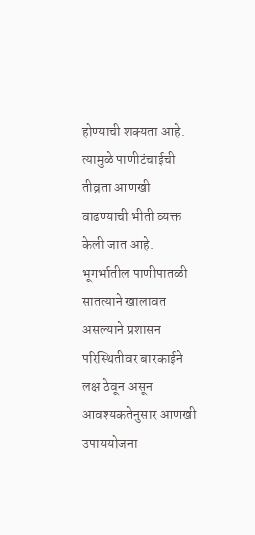होण्याची शक्यता आहे. त्यामुळे पाणीटंचाईची तीव्रता आणखी वाढण्याची भीती व्यक्त केली जात आहे.
भूगर्भातील पाणीपातळी सातत्याने खालावत असल्याने प्रशासन परिस्थितीवर बारकाईने लक्ष ठेवून असून आवश्यकतेनुसार आणखी उपाययोजना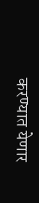करण्यात येणार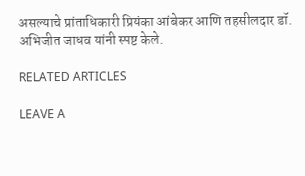असल्याचे प्रांताधिकारी प्रियंका आंबेकर आणि तहसीलदार डॉ. अभिजीत जाधव यांनी स्पष्ट केले.

RELATED ARTICLES

LEAVE A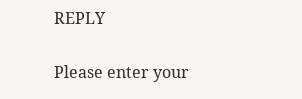REPLY

Please enter your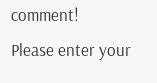comment!
Please enter your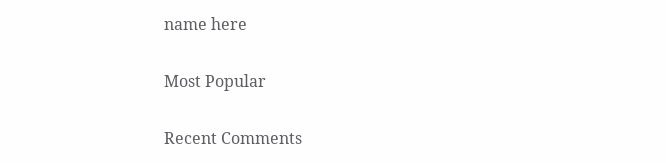name here

Most Popular

Recent Comments